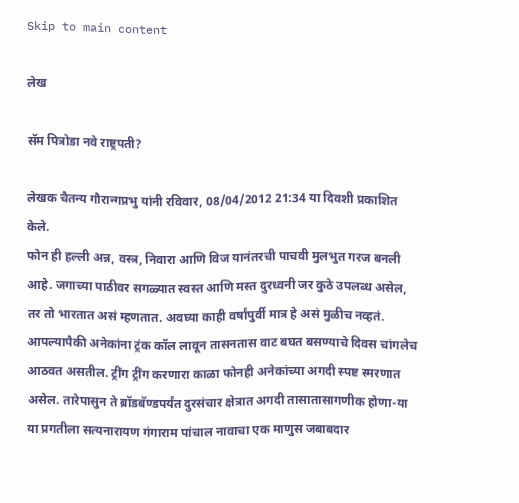Skip to main content

लेख

सॅम पित्रोडा नवे राष्ट्रपती?

लेखक चैतन्य गौरान्गप्रभु यांनी रविवार, 08/04/2012 21:34 या दिवशी प्रकाशित केले.
फोन ही हल्ली अन्न, वस्त्र, निवारा आणि विज यानंतरची पाचवी मुलभुत गरज बनली आहे. जगाच्या पाठीवर सगळ्यात स्वस्त आणि मस्त दुरध्वनी जर कुठे उपलब्ध असेल, तर तो भारतात असं म्हणतात. अवघ्या काही वर्षांपुर्वी मात्र हे असं मुळीच नव्हतं. आपल्यापैकी अनेकांना ट्रंक कॉल लावून तासनतास वाट बघत बसण्याचे दिवस चांगलेच आठवत असतील. ट्रींग ट्रींग करणारा काळा फोनही अनेकांच्या अगदी स्पष्ट स्मरणात असेल. तारेपासुन ते ब्रॉडबॅण्डपर्यंत दुरसंचार क्षेत्रात अगदी तासातासागणीक होणा-या या प्रगतीला सत्यनारायण गंगाराम पांचाल नावाचा एक माणुस जबाबदार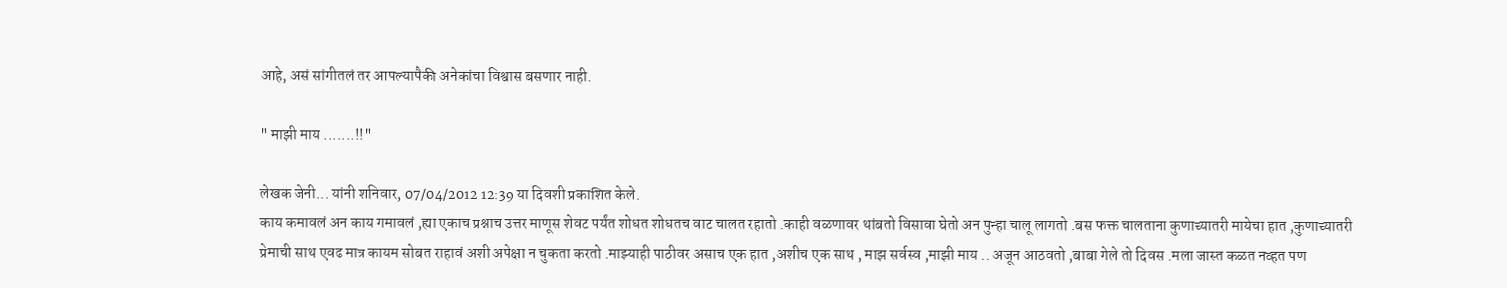आहे, असं सांगीतलं तर आपल्यापैकी अनेकांचा विश्वास बसणार नाही.

" माझी माय .......!!"

लेखक जेनी... यांनी शनिवार, 07/04/2012 12:39 या दिवशी प्रकाशित केले.
काय कमावलं अन काय गमावलं ,ह्या एकाच प्रश्नाच उत्तर माणूस शेवट पर्यंत शोधत शोधतच वाट चालत रहातो .काही वळणावर थांबतो विसावा घेतो अन पुन्हा चालू लागतो .बस फक्त चालताना कुणाच्यातरी मायेचा हात ,कुणाच्यातरी प्रेमाची साथ एवढ मात्र कायम सोबत राहावं अशी अपेक्षा न चुकता करतो .माझ्याही पाठीवर असाच एक हात ,अशीच एक साथ , माझ सर्वस्व ,माझी माय .. अजून आठवतो ,बाबा गेले तो दिवस .मला जास्त कळत नव्हत पण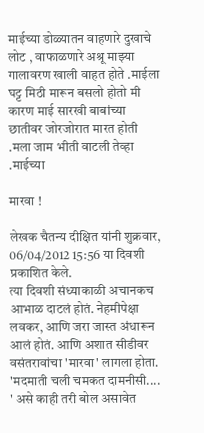माईच्या डोळ्यातन वाहणारे दुखाचे लोट , वाफाळणारे अश्रू माझ्या गालावरण खाली वाहत होते .माईला घट्ट मिठी मारून बसलो होतो मी कारण माई सारखी बाबांच्या छातीवर जोरजोरात मारत होती .मला जाम भीती वाटली तेव्हा .माईच्या

मारवा !

लेखक चैतन्य दीक्षित यांनी शुक्रवार, 06/04/2012 15:56 या दिवशी प्रकाशित केले.
त्या दिवशी संध्याकाळी अचानकच आभाळ दाटलं होतं. नेहमीपेक्षा लवकर, आणि जरा जास्त अंधारून आलं होतं. आणि अशात सीडीवर वसंतरावांचा 'मारवा' लागला होता. 'मदमाती चली चमकत दामनीसी.... ' असे काही तरी बोल असावेत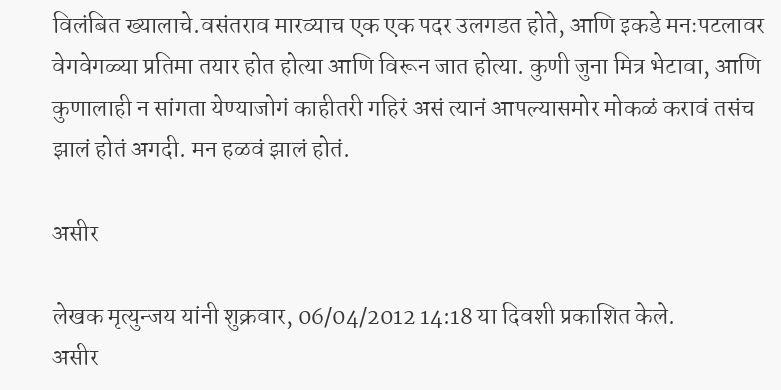विलंबित ख्यालाचे.वसंतराव मारव्याच एक एक पदर उलगडत होते, आणि इकडे मनःपटलावर वेगवेगळ्या प्रतिमा तयार होत होत्या आणि विरून जात होत्या. कुणी जुना मित्र भेटावा, आणि कुणालाही न सांगता येण्याजोगं काहीतरी गहिरं असं त्यानं आपल्यासमोर मोकळं करावं तसंच झालं होतं अगदी. मन हळवं झालं होतं.

असीर

लेखक मृत्युन्जय यांनी शुक्रवार, 06/04/2012 14:18 या दिवशी प्रकाशित केले.
असीर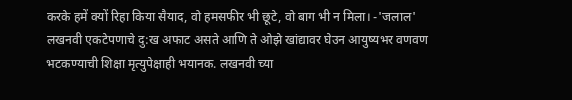करके हमें क्यों रिहा किया सैयाद, वो हमसफीर भी छूटे, वो बाग भी न मिला। -'जलाल' लखनवी एकटेपणाचे दु:ख अफाट असते आणि ते ओझे खांद्यावर घेउन आयुष्यभर वणवण भटकण्याची शिक्षा मृत्युपेक्षाही भयानक. लखनवी च्या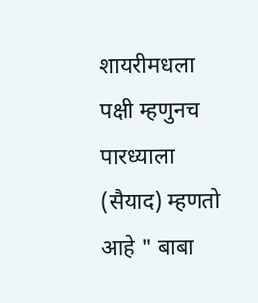शायरीमधला पक्षी म्हणुनच पारध्याला (सैयाद) म्हणतो आहे " बाबा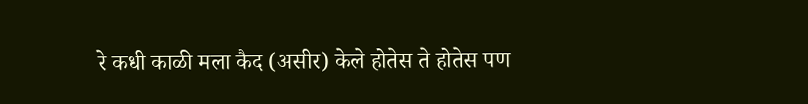रे कधी काळी मला कैद (असीर) केले होतेस ते होतेस पण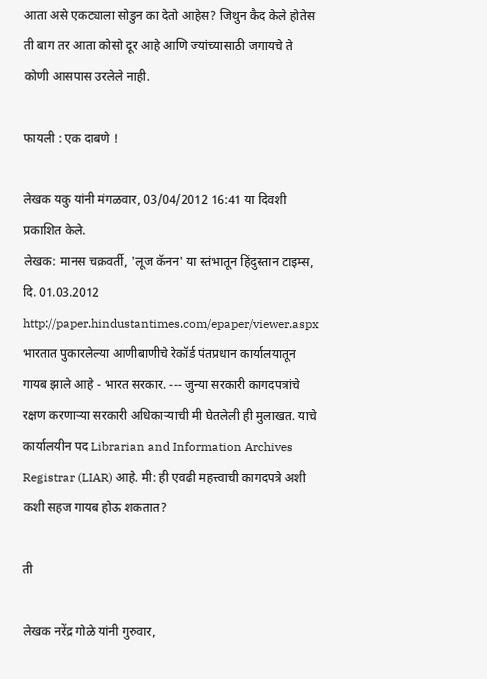आता असे एकट्याला सोडुन का देतो आहेस? जिथुन कैद केले होतेस ती बाग तर आता कोसो दूर आहे आणि ज्यांच्यासाठी जगायचे ते कोणी आसपास उरलेले नाही.

फायली : एक दाबणे !

लेखक यकु यांनी मंगळवार, 03/04/2012 16:41 या दिवशी प्रकाशित केले.
लेखक: मानस चक्रवर्ती, 'लूज कॅनन' या स्तंभातून हिंदुस्तान टाइम्स, दि. 01.03.2012 http://paper.hindustantimes.com/epaper/viewer.aspx भारतात पुकारलेल्या आणीबाणीचे रेकॉर्ड पंतप्रधान कार्यालयातून गायब झाले आहे - भारत सरकार. --- जुन्या सरकारी कागदपत्रांचे रक्षण करणार्‍या सरकारी अधिकार्‍याची मी घेतलेली ही मुलाखत. याचे कार्यालयीन पद Librarian and Information Archives Registrar (LIAR) आहे. मी: ही एवढी महत्त्वाची कागदपत्रे अशी कशी सहज गायब होऊ शकतात?

ती

लेखक नरेंद्र गोळे यांनी गुरुवार,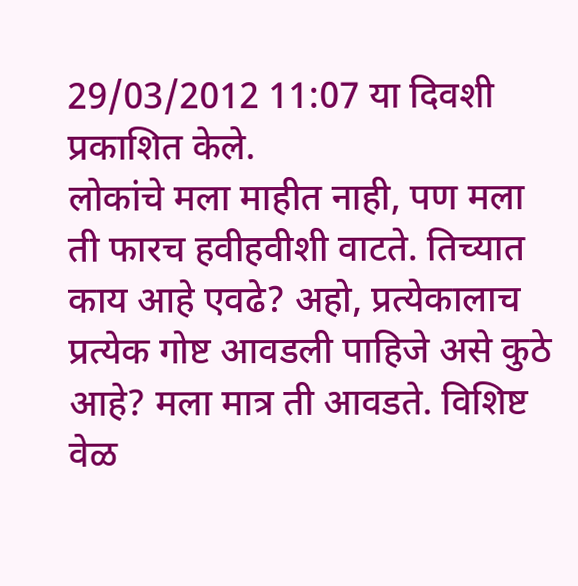29/03/2012 11:07 या दिवशी प्रकाशित केले.
लोकांचे मला माहीत नाही, पण मला ती फारच हवीहवीशी वाटते. तिच्यात काय आहे एवढे? अहो, प्रत्येकालाच प्रत्येक गोष्ट आवडली पाहिजे असे कुठे आहे? मला मात्र ती आवडते. विशिष्ट वेळ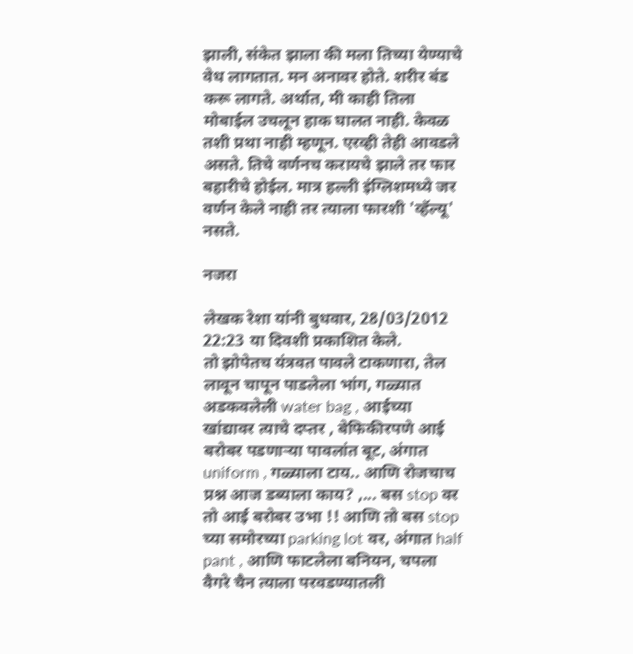झाली, संकेत झाला की मला तिच्या येण्याचे वेध लागतात. मन अनावर होते. शरीर बंड करू लागते. अर्थात, मी काही तिला मोबाईल उचलून हाक घालत नाही. केवळ तशी प्रथा नाही म्हणून. एरव्ही तेही आवडले असते. तिचे वर्णनच करायचे झाले तर फार बहारीचे होईल. मात्र हल्ली इंग्लिशमध्ये जर वर्णन केले नाही तर त्याला फारशी 'व्हॅल्यू' नसते.

नजरा

लेखक रेशा यांनी बुधवार, 28/03/2012 22:23 या दिवशी प्रकाशित केले.
तो झोपेतच यंत्रवत पावले टाकणारा, तेल लावून चापून पाडलेला भांग, गळ्यात अडकवलेली water bag , आईच्या खांद्यावर त्याचे दप्तर , बेफिकीरपणे आई बरोबर पडणार्‍या पावलांत बूट, अंगात uniform , गळ्याला टाय.. आणि रोजचाच प्रश्न आज डब्याला काय? ,... बस stop वर तो आई बरोबर उभा !! आणि तो बस stop च्या समोरच्या parking lot वर, अंगात half pant , आणि फाटलेला बनियन, चपला वैगरे चैन त्याला परवडण्यातली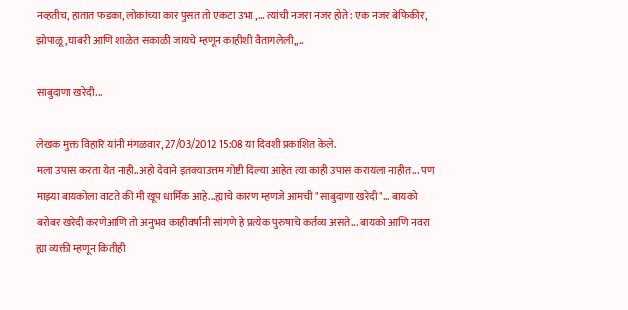नव्हतीच, हातात फडका, लोकांच्या कार पुसत तो एकटा उभा ,... त्यांची नजरा नजर होते: एक नजर बेफिकीर, झोपाळू,घाबरी आणि शाळेत सकाळी जायचे म्हणून काहीशी वैतागलेली,,..

साबुदाणा खरेदी...

लेखक मुक्त विहारि यांनी मंगळवार, 27/03/2012 15:08 या दिवशी प्रकाशित केले.
मला उपास करता येत नाही..अहो देवाने इतक्याउत्तम गोष्टी दिल्या आहेत त्या काही उपास करायला नाहीत... पण माझ्या बायकोला वाटते की मी खूप धार्मिक आहे...ह्याचे कारण म्हणजे आमची "साबुदाणा खरेदी"... बायको बरोबर खरेदी करणेआणि तो अनुभव काहीवर्षांनी सांगणे हे प्रत्येक पुरुषाचे कर्तव्य असते... बायको आणि नवरा ह्या व्यक्ती म्हणून कितीही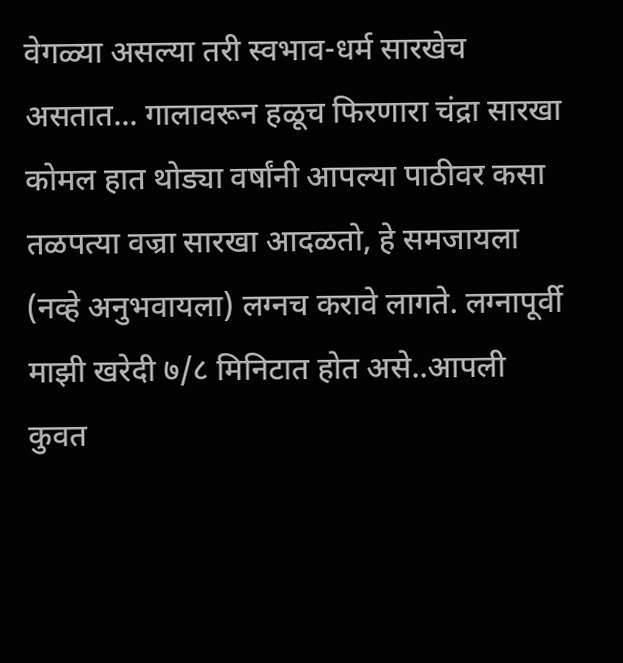वेगळ्या असल्या तरी स्वभाव-धर्म सारखेच असतात... गालावरून हळूच फिरणारा चंद्रा सारखा कोमल हात थोड्या वर्षांनी आपल्या पाठीवर कसा तळपत्या वज्रा सारखा आदळतो, हे समजायला (नव्हे अनुभवायला) लग्नच करावे लागते. लग्नापूर्वी माझी खरेदी ७/८ मिनिटात होत असे..आपली कुवत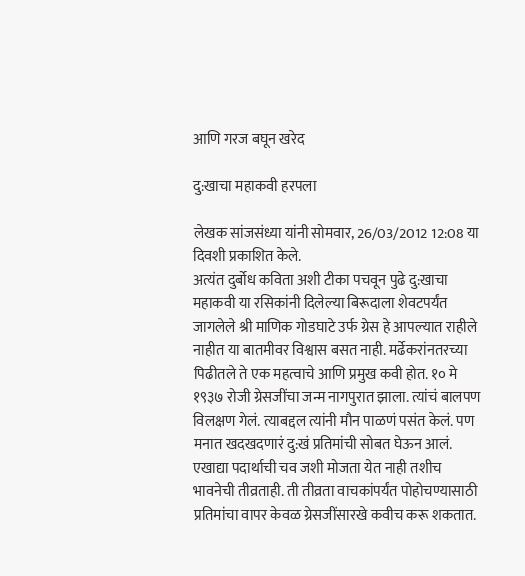आणि गरज बघून खरेद

दु:खाचा महाकवी हरपला

लेखक सांजसंध्या यांनी सोमवार, 26/03/2012 12:08 या दिवशी प्रकाशित केले.
अत्यंत दुर्बोध कविता अशी टीका पचवून पुढे दु:खाचा महाकवी या रसिकांनी दिलेल्या बिरूदाला शेवटपर्यंत जागलेले श्री माणिक गोडघाटे उर्फ ग्रेस हे आपल्यात राहीले नाहीत या बातमीवर विश्वास बसत नाही. मर्ढेकरांनतरच्या पिढीतले ते एक महत्वाचे आणि प्रमुख कवी होत. १० मे १९३७ रोजी ग्रेसजींचा जन्म नागपुरात झाला. त्यांचं बालपण विलक्षण गेलं. त्याबद्दल त्यांनी मौन पाळणं पसंत केलं. पण मनात खदखदणारं दु:खं प्रतिमांची सोबत घेऊन आलं. एखाद्या पदार्थाची चव जशी मोजता येत नाही तशीच भावनेची तीव्रताही. ती तीव्रता वाचकांपर्यंत पोहोचण्यासाठी प्रतिमांचा वापर केवळ ग्रेसजींसारखे कवीच करू शकतात.